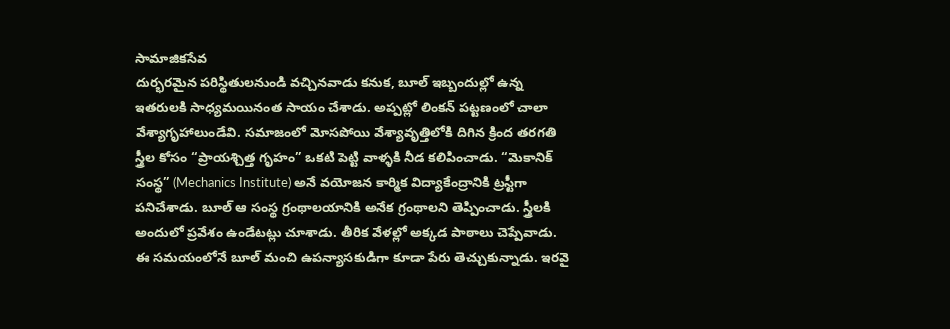సామాజికసేవ
దుర్భరమైన పరిస్థితులనుండి వచ్చినవాడు కనుక, బూల్ ఇబ్బందుల్లో ఉన్న ఇతరులకి సాధ్యమయినంత సాయం చేశాడు. అప్పట్లో లింకన్ పట్టణంలో చాలా వేశ్యాగృహాలుండేవి. సమాజంలో మోసపోయి వేశ్యావృత్తిలోకి దిగిన క్రింద తరగతి స్త్రీల కోసం “ప్రాయశ్చిత్త గృహం” ఒకటి పెట్టి వాళ్ళకి నీడ కలిపించాడు. “మెకానిక్ సంస్థ” (Mechanics Institute) అనే వయోజన కార్మిక విద్యాకేంద్రానికి ట్రస్టీగా పనిచేశాడు. బూల్ ఆ సంస్థ గ్రంథాలయానికి అనేక గ్రంథాలని తెప్పించాడు. స్త్రీలకి అందులో ప్రవేశం ఉండేటట్లు చూశాడు. తీరిక వేళల్లో అక్కడ పాఠాలు చెప్పేవాడు.
ఈ సమయంలోనే బూల్ మంచి ఉపన్యాసకుడిగా కూడా పేరు తెచ్చుకున్నాడు. ఇరవై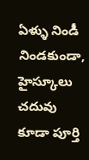ఏళ్ళు నిండీ నిండకుండా, హైస్కూలు చదువు కూడా పూర్తి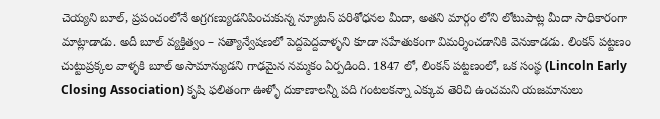చెయ్యని బూల్, ప్రపంచంలోనే అగ్రగణ్యుడనిపించుకున్న న్యూటన్ పరిశోధనల మీదా, అతని మార్గం లోని లోటుపాట్ల మీదా సాధికారంగా మాట్లాడాడు. అదీ బూల్ వ్యక్తిత్వం – సత్యాన్వేషణలో పెద్దపెద్దవాళ్ళని కూడా సహేతుకంగా విమర్శించడానికి వెనుకాడడు. లింకన్ పట్టణం చుట్టుప్రక్కల వాళ్ళకి బూల్ అసామాన్యుడని గాఢమైన నమ్మకం ఏర్పడింది. 1847 లో, లింకన్ పట్టణంలో, ఒక సంస్థ (Lincoln Early Closing Association) కృషి ఫలితంగా ఊళ్ళో దుకాణాలన్నీ పది గంటలకన్నా ఎక్కువ తెరిచి ఉంచమని యజమానులు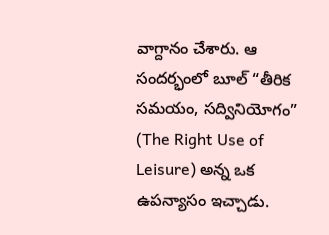వాగ్దానం చేశారు. ఆ సందర్భంలో బూల్ “తీరిక సమయం, సద్వినియోగం” (The Right Use of Leisure) అన్న ఒక ఉపన్యాసం ఇచ్చాడు.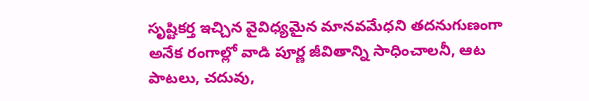సృష్టికర్త ఇచ్చిన వైవిధ్యమైన మానవమేధని తదనుగుణంగా అనేక రంగాల్లో వాడి పూర్ణ జీవితాన్ని సాధించాలనీ, ఆట పాటలు, చదువు,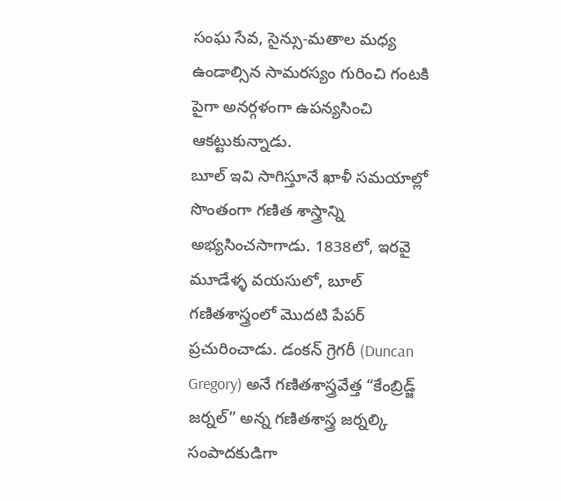సంఘ సేవ, సైన్సు-మతాల మధ్య ఉండాల్సిన సామరస్యం గురించి గంటకి పైగా అనర్గళంగా ఉపన్యసించి ఆకట్టుకున్నాడు.
బూల్ ఇవి సాగిస్తూనే ఖాళీ సమయాల్లో సొంతంగా గణిత శాస్త్రాన్ని అభ్యసించసాగాడు. 1838లో, ఇరవై మూడేళ్ళ వయసులో, బూల్ గణితశాస్త్రంలో మొదటి పేపర్ ప్రచురించాడు. డంకన్ గ్రెగరీ (Duncan Gregory) అనే గణితశాస్త్రవేత్త “కేంబ్రిడ్జ్ జర్నల్” అన్న గణితశాస్త్ర జర్నల్కి సంపాదకుడిగా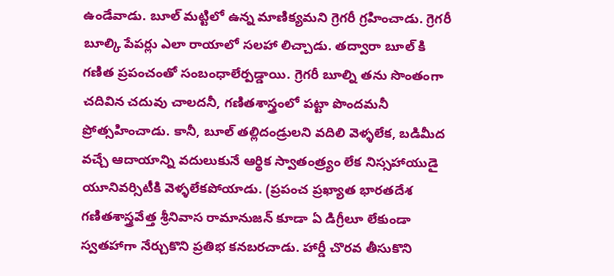ఉండేవాడు. బూల్ మట్టిలో ఉన్న మాణిక్యమని గ్రెగరీ గ్రహించాడు. గ్రెగరీ బూల్కి పేపర్లు ఎలా రాయాలో సలహా లిచ్చాడు. తద్వారా బూల్ కి గణిత ప్రపంచంతో సంబంధాలేర్పడ్డాయి. గ్రెగరీ బూల్ని తను సొంతంగా చదివిన చదువు చాలదనీ, గణితశాస్త్రంలో పట్టా పొందమనీ ప్రోత్సహించాడు. కానీ, బూల్ తల్లిదండ్రులని వదిలి వెళ్ళలేక, బడిమీద వచ్చే ఆదాయాన్ని వదులుకునే ఆర్థిక స్వాతంత్ర్యం లేక నిస్సహాయుడై యూనివర్సిటీకి వెళ్ళలేకపోయాడు. (ప్రపంచ ప్రఖ్యాత భారతదేశ గణితశాస్త్రవేత్త శ్రీనివాస రామానుజన్ కూడా ఏ డిగ్రీలూ లేకుండా స్వతహాగా నేర్చుకొని ప్రతిభ కనబరచాడు. హార్డీ చొరవ తీసుకొని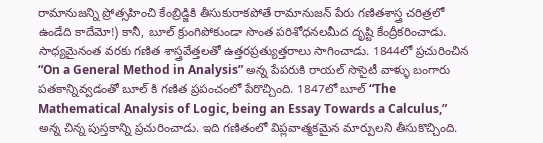రామానుజన్ని ప్రోత్సహించి కేంబ్రిడ్జికి తీసుకురాకపోతే రామానుజన్ పేరు గణితశాస్త్ర చరిత్రలో ఉండేది కాదేమో!) కానీ, బూల్ క్రుంగిపోకుండా సొంత పరిశోధనలమీద దృష్టి కేంద్రీకరించాడు. సాధ్యమైనంత వరకు గణిత శాస్త్రవేత్తలతో ఉత్తరప్రత్యుత్తరాలు సాగించాడు. 1844లో ప్రచురించిన “On a General Method in Analysis” అన్న పేపరుకి రాయల్ సొసైటీ వాళ్ళు బంగారు పతకాన్నివ్వడంతో బూల్ కి గణిత ప్రపంచంలో పేరొచ్చింది. 1847లో బూల్ “The Mathematical Analysis of Logic, being an Essay Towards a Calculus,” అన్న చిన్న పుస్తకాన్ని ప్రచురించాడు. ఇది గణితంలో విప్లవాత్మకమైన మార్పులని తీసుకొచ్చింది.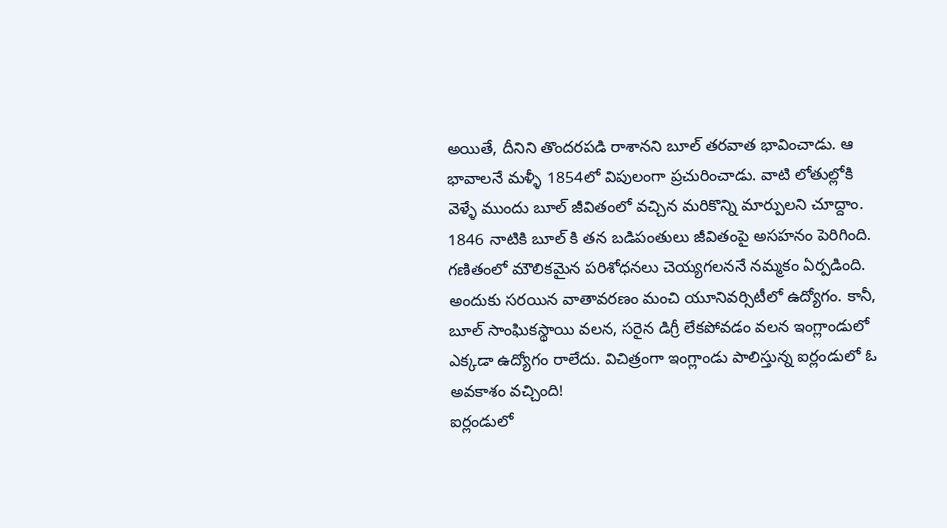అయితే, దీనిని తొందరపడి రాశానని బూల్ తరవాత భావించాడు. ఆ భావాలనే మళ్ళీ 1854లో విపులంగా ప్రచురించాడు. వాటి లోతుల్లోకి వెళ్ళే ముందు బూల్ జీవితంలో వచ్చిన మరికొన్ని మార్పులని చూద్దాం.
1846 నాటికి బూల్ కి తన బడిపంతులు జీవితంపై అసహనం పెరిగింది. గణితంలో మౌలికమైన పరిశోధనలు చెయ్యగలననే నమ్మకం ఏర్పడింది. అందుకు సరయిన వాతావరణం మంచి యూనివర్సిటీలో ఉద్యోగం. కానీ, బూల్ సాంఘికస్థాయి వలన, సరైన డిగ్రీ లేకపోవడం వలన ఇంగ్లాండులో ఎక్కడా ఉద్యోగం రాలేదు. విచిత్రంగా ఇంగ్లాండు పాలిస్తున్న ఐర్లండులో ఓ అవకాశం వచ్చింది!
ఐర్లండులో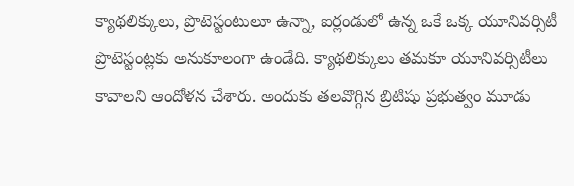క్యాథలిక్కులు, ప్రొటెస్టంటులూ ఉన్నా, ఐర్లండులో ఉన్న ఒకే ఒక్క యూనివర్సిటీ ప్రొటెస్టంట్లకు అనుకూలంగా ఉండేది. క్యాథలిక్కులు తమకూ యూనివర్సిటీలు కావాలని ఆందోళన చేశారు. అందుకు తలవొగ్గిన బ్రిటిషు ప్రభుత్వం మూడు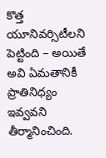కొత్త యూనివర్సిటీలని పెట్టింది – అయితే అవి ఏమతానికీ ప్రాతినిధ్యం ఇవ్వవని తీర్మానించింది.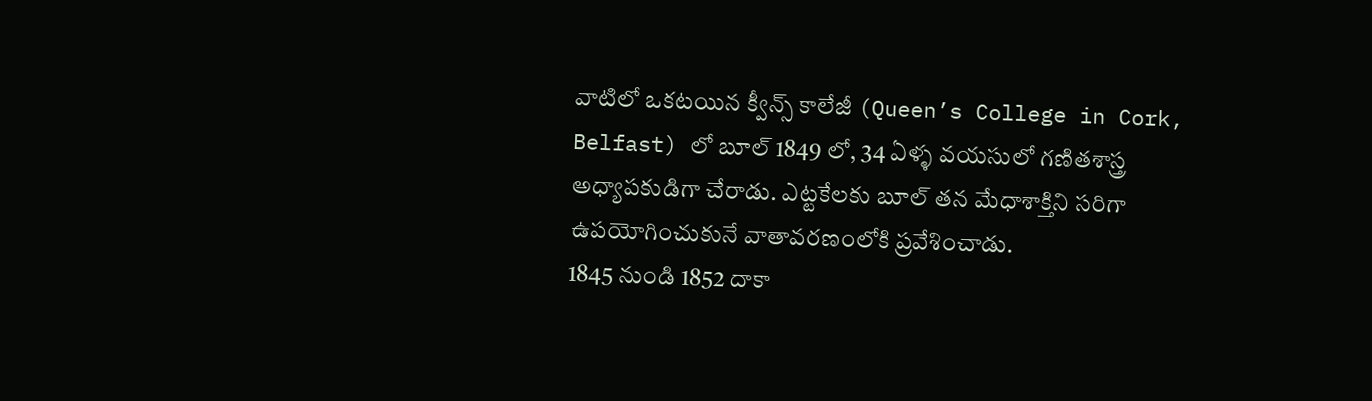వాటిలో ఒకటయిన క్వీన్స్ కాలేజీ (Queen’s College in Cork, Belfast) లో బూల్ 1849 లో, 34 ఏళ్ళ వయసులో గణితశాస్త్ర అధ్యాపకుడిగా చేరాడు. ఎట్టకేలకు బూల్ తన మేధాశాక్తిని సరిగా ఉపయోగించుకునే వాతావరణంలోకి ప్రవేశించాడు.
1845 నుండి 1852 దాకా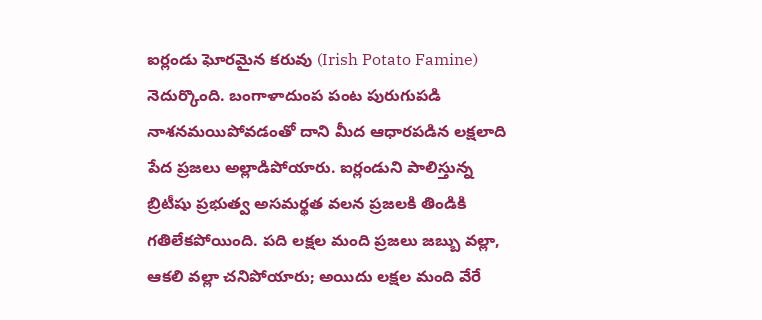ఐర్లండు ఘోరమైన కరువు (Irish Potato Famine) నెదుర్కొంది. బంగాళాదుంప పంట పురుగుపడి నాశనమయిపోవడంతో దాని మీద ఆధారపడిన లక్షలాది పేద ప్రజలు అల్లాడిపోయారు. ఐర్లండుని పాలిస్తున్న బ్రిటీషు ప్రభుత్వ అసమర్థత వలన ప్రజలకి తిండికి గతిలేకపోయింది. పది లక్షల మంది ప్రజలు జబ్బు వల్లా, ఆకలి వల్లా చనిపోయారు; అయిదు లక్షల మంది వేరే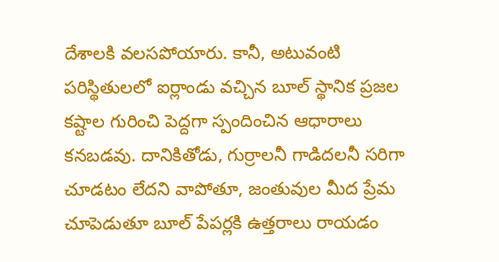దేశాలకి వలసపోయారు. కానీ, అటువంటి పరిస్థితులలో ఐర్లాండు వచ్చిన బూల్ స్థానిక ప్రజల కష్టాల గురించి పెద్దగా స్పందించిన ఆధారాలు కనబడవు. దానికితోడు, గుర్రాలనీ గాడిదలనీ సరిగా చూడటం లేదని వాపోతూ, జంతువుల మీద ప్రేమ చూపెడుతూ బూల్ పేపర్లకి ఉత్తరాలు రాయడం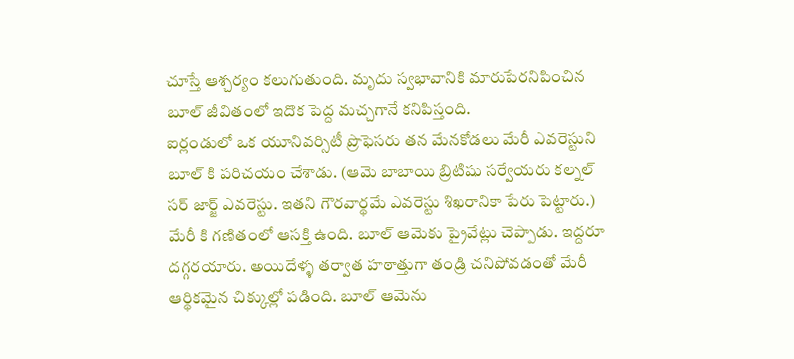చూస్తే ఆశ్చర్యం కలుగుతుంది. మృదు స్వభావానికి మారుపేరనిపించిన బూల్ జీవితంలో ఇదొక పెద్ద మచ్చగానే కనిపిస్తంది.
ఐర్లండులో ఒక యూనివర్సిటీ ప్రొఫెసరు తన మేనకోడలు మేరీ ఎవరెస్టుని బూల్ కి పరిచయం చేశాడు. (ఆమె బాబాయి బ్రిటిషు సర్వేయరు కల్నల్ సర్ జార్జ్ ఎవరెస్టు. ఇతని గౌరవార్థమే ఎవరెస్టు శిఖరానికా పేరు పెట్టారు.) మేరీ కి గణితంలో ఆసక్తి ఉంది. బూల్ ఆమెకు ప్రైవేట్లు చెప్పాడు. ఇద్దరూ దగ్గరయారు. అయిదేళ్ళ తర్వాత హఠాత్తుగా తండ్రి చనిపోవడంతో మేరీ ఆర్థికమైన చిక్కుల్లో పడింది. బూల్ ఆమెను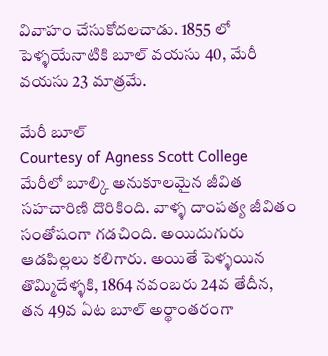వివాహం చేసుకోదలచాడు. 1855 లో పెళ్ళయేనాటికి బూల్ వయసు 40, మేరీ వయసు 23 మాత్రమే.

మేరీ బూల్
Courtesy of Agness Scott College
మేరీలో బూల్కి అనుకూలమైన జీవిత సహచారిణి దొరికింది. వాళ్ళ దాంపత్య జీవితం సంతోషంగా గడచింది. అయిదుగురు ఆడపిల్లలు కలిగారు. అయితే పెళ్ళయిన తొమ్మిదేళ్ళకి, 1864 నవంబరు 24వ తేదీన, తన 49వ ఏట బూల్ అర్థాంతరంగా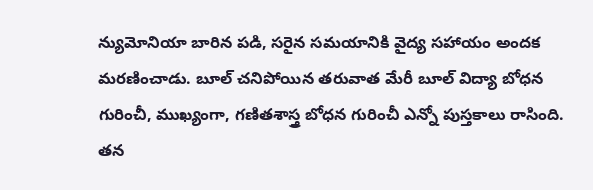న్యుమోనియా బారిన పడి, సరైన సమయానికి వైద్య సహాయం అందక మరణించాడు. బూల్ చనిపోయిన తరువాత మేరీ బూల్ విద్యా బోధన గురించీ, ముఖ్యంగా, గణితశాస్త్ర బోధన గురించీ ఎన్నో పుస్తకాలు రాసింది. తన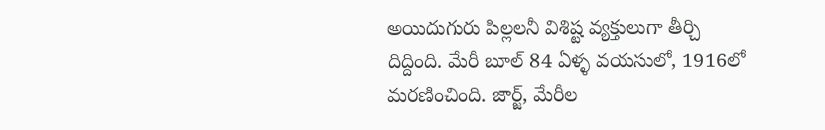అయిదుగురు పిల్లలనీ విశిష్ట వ్యక్తులుగా తీర్చి దిద్దింది. మేరీ బూల్ 84 ఏళ్ళ వయసులో, 1916లో మరణించింది. జార్జ్, మేరీల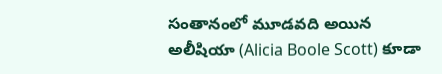సంతానంలో మూడవది అయిన అలీషియా (Alicia Boole Scott) కూడా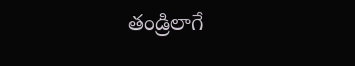తండ్రిలాగే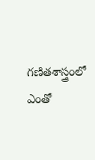గణితశాస్త్రంలో ఎంతో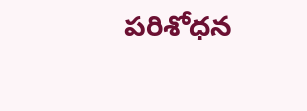పరిశోధన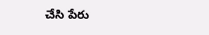చేసి పేరు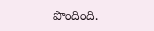పొందింది.